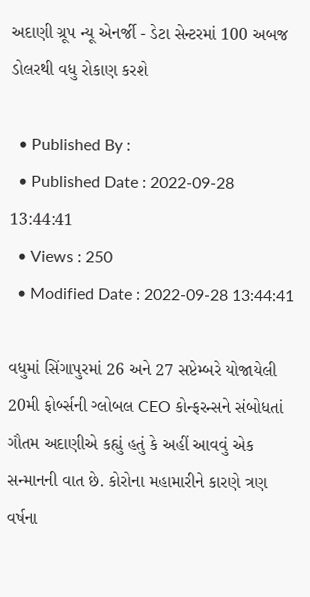અદાણી ગ્રૂપ ન્યૂ એનર્જી - ડેટા સેન્ટરમાં 100 અબજ ડોલરથી વધુ રોકાણ કરશે

  • Published By :
  • Published Date : 2022-09-28 13:44:41
  • Views : 250
  • Modified Date : 2022-09-28 13:44:41

વધુમાં સિંગાપુરમાં 26 અને 27 સપ્ટેમ્બરે યોજાયેલી 20મી ફોર્બ્સની ગ્લોબલ CEO કોન્ફરન્સને સંબોધતાં ગૌતમ અદાણીએ કહ્યું હતું કે અહીં આવવું એક સન્માનની વાત છે. કોરોના મહામારીને કારણે ત્રણ વર્ષના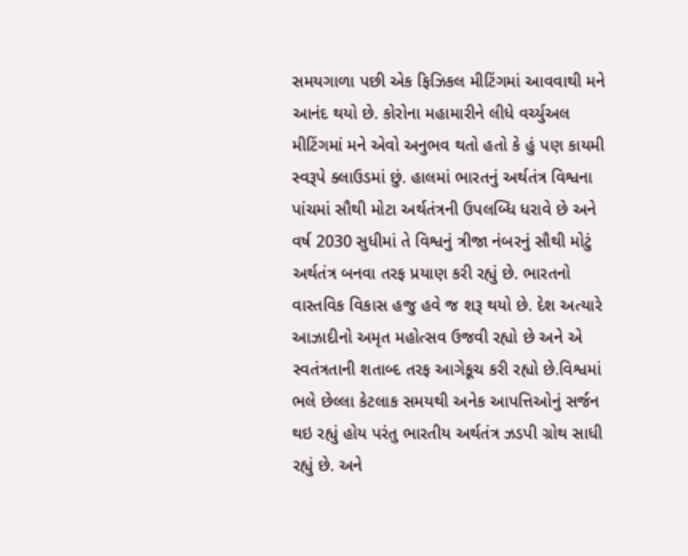સમયગાળા પછી એક ફિઝિકલ મીટિંગમાં આવવાથી મને આનંદ થયો છે. કોરોના મહામારીને લીધે વર્ચ્યુઅલ મીટિંગમાં મને એવો અનુભવ થતો હતો કે હું પણ કાયમી સ્વરૂપે ક્લાઉડમાં છું. હાલમાં ભારતનું અર્થતંત્ર વિશ્વના પાંચમાં સૌથી મોટા અર્થતંત્રની ઉપલબ્ધિ ધરાવે છે અને વર્ષ 2030 સુધીમાં તે વિશ્વનું ત્રીજા નંબરનું સૌથી મોટું અર્થતંત્ર બનવા તરફ પ્રયાણ કરી રહ્યું છે. ભારતનો વાસ્તવિક વિકાસ હજુ હવે જ શરૂ થયો છે. દેશ અત્યારે આઝાદીનો અમૃત મહોત્સવ ઉજવી રહ્યો છે અને એ સ્વતંત્રતાની શતાબ્દ તરફ આગેકૂચ કરી રહ્યો છે.વિશ્વમાં ભલે છેલ્લા કેટલાક સમયથી અનેક આપત્તિઓનું સર્જન થઇ રહ્યું હોય પરંતુ ભારતીય અર્થતંત્ર ઝડપી ગ્રોથ સાધી રહ્યું છે. અને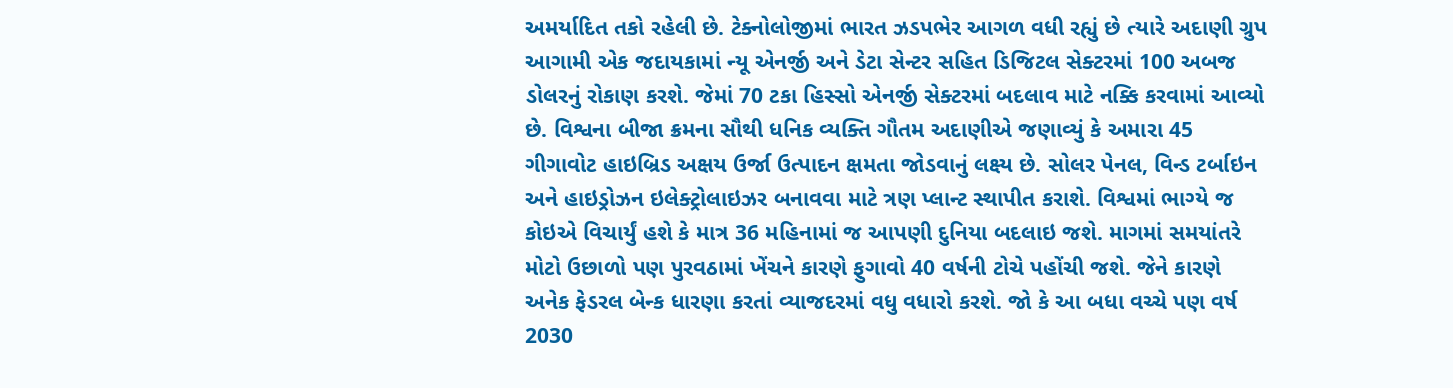અમર્યાદિત તકો રહેલી છે. ટેક્નોલોજીમાં ભારત ઝડપભેર આગળ વધી રહ્યું છે ત્યારે અદાણી ગ્રુપ આગામી એક જદાયકામાં ન્યૂ એનર્જી અને ડેટા સેન્ટર સહિત ડિજિટલ સેક્ટરમાં 100 અબજ ડોલરનું રોકાણ કરશે. જેમાં 70 ટકા હિસ્સો એનર્જી સેક્ટરમાં બદલાવ માટે નક્કિ કરવામાં આવ્યો છે. વિશ્વના બીજા ક્રમના સૌથી ધનિક વ્યક્તિ ગૌતમ અદાણીએ જણાવ્યું કે અમારા 45 ગીગાવોટ હાઇબ્રિડ અક્ષય ઉર્જા ઉત્પાદન ક્ષમતા જોડવાનું લક્ષ્ય છે. સોલર પેનલ, વિન્ડ ટર્બાઇન અને હાઇડ્રોઝન ઇલેક્ટ્રોલાઇઝર બનાવવા માટે ત્રણ પ્લાન્ટ સ્થાપીત કરાશે. વિશ્વમાં ભાગ્યે જ કોઇએ વિચાર્યું હશે કે માત્ર 36 મહિનામાં જ આપણી દુનિયા બદલાઇ જશે. માગમાં સમયાંતરે મોટો ઉછાળો પણ પુરવઠામાં ખેંચને કારણે ફુગાવો 40 વર્ષની ટોચે પહોંચી જશે. જેને કારણે અનેક ફેડરલ બેન્ક ધારણા કરતાં વ્યાજદરમાં વધુ વધારો કરશે. જો કે આ બધા વચ્ચે પણ વર્ષ 2030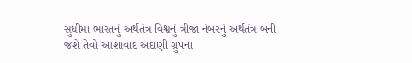સુધીમા ભારતનું અર્થતંત્ર વિશ્વનું ત્રીજા નંબરનું અર્થતંત્ર બની જશે તેવો આશાવાદ અદાણી ગ્રુપના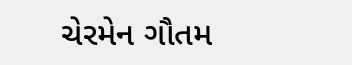ચેરમેન ગૌતમ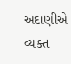અદાણીએ વ્યક્ત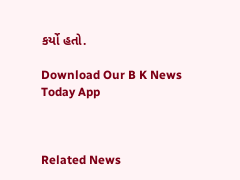કર્યો હતો.

Download Our B K News Today App



Related News